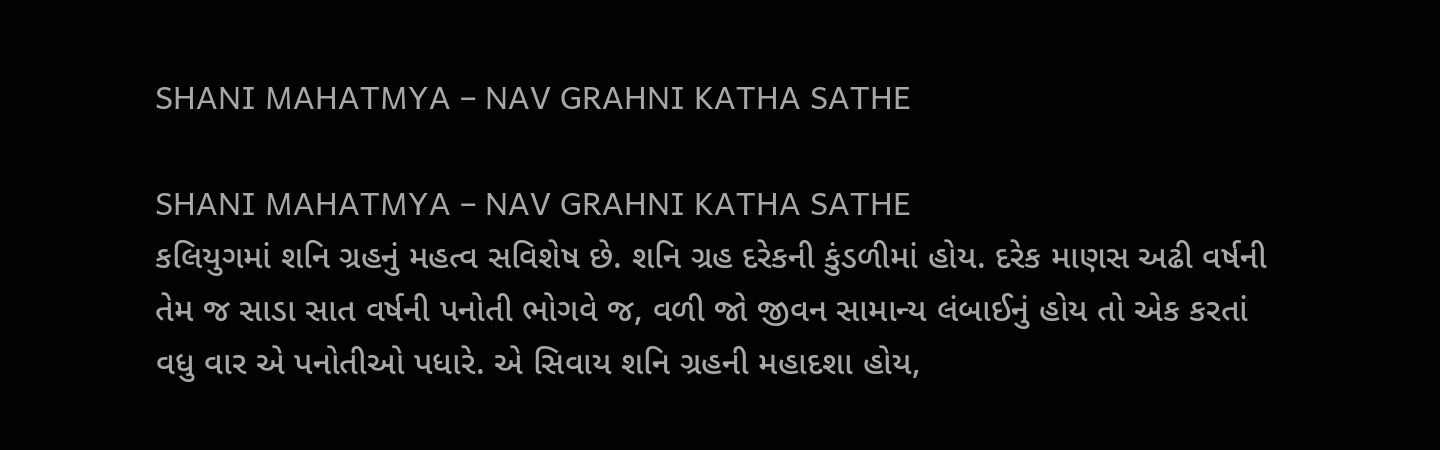SHANI MAHATMYA – NAV GRAHNI KATHA SATHE

SHANI MAHATMYA – NAV GRAHNI KATHA SATHE
કલિયુગમાં શનિ ગ્રહનું મહત્વ સવિશેષ છે. શનિ ગ્રહ દરેકની કુંડળીમાં હોય. દરેક માણસ અઢી વર્ષની તેમ જ સાડા સાત વર્ષની પનોતી ભોગવે જ, વળી જો જીવન સામાન્ય લંબાઈનું હોય તો એક કરતાં વધુ વાર એ પનોતીઓ પધારે. એ સિવાય શનિ ગ્રહની મહાદશા હોય,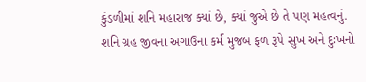કુંડળીમાં શનિ મહારાજ ક્યાં છે, ક્યાં જુએ છે તે પણ મહત્વનું. શનિ ગ્રહ જીવના અગાઉના કર્મ મુજબ ફળ રૂપે સુખ અને દુઃખનો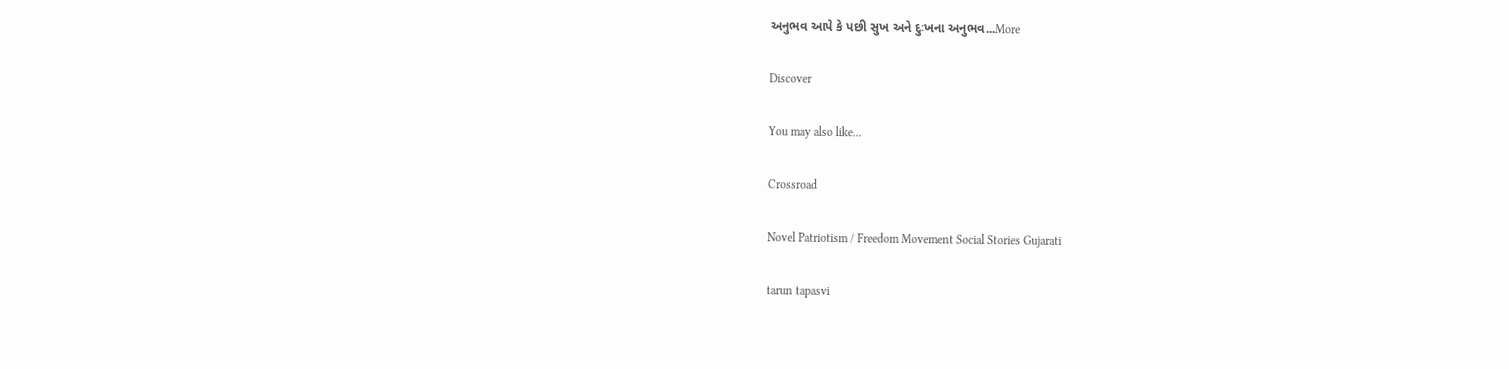અનુભવ આપે કે પછી સુખ અને દુઃખના અનુભવ...More

Discover

You may also like...

Crossroad

Novel Patriotism / Freedom Movement Social Stories Gujarati

tarun tapasvi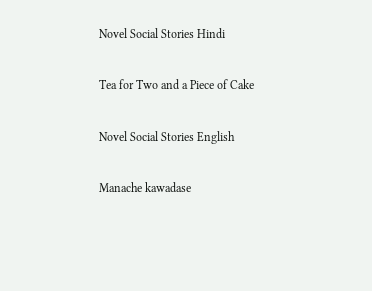Novel Social Stories Hindi

Tea for Two and a Piece of Cake

Novel Social Stories English

Manache kawadase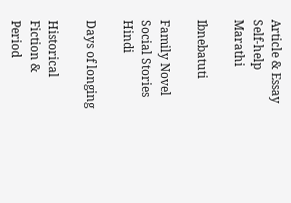Article & Essay Self-help Marathi

Ibnebatuti

Family Novel Social Stories Hindi

Days of longing

Historical Fiction & Period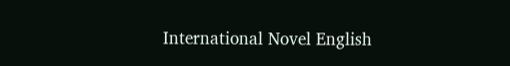International Novel English